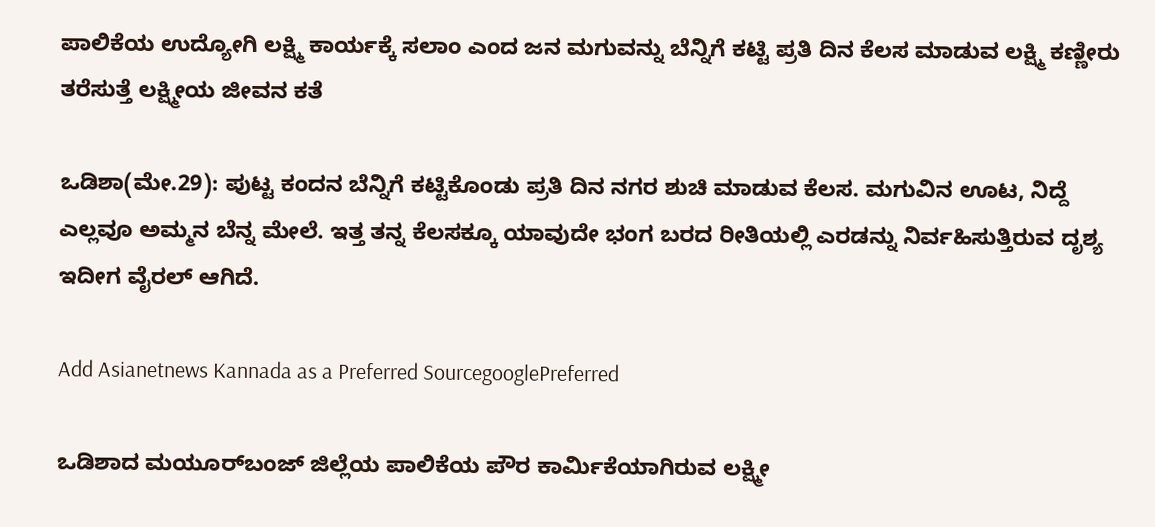ಪಾಲಿಕೆಯ ಉದ್ಯೋಗಿ ಲಕ್ಷ್ಮಿ ಕಾರ್ಯಕ್ಕೆ ಸಲಾಂ ಎಂದ ಜನ ಮಗುವನ್ನು ಬೆನ್ನಿಗೆ ಕಟ್ಟಿ ಪ್ರತಿ ದಿನ ಕೆಲಸ ಮಾಡುವ ಲಕ್ಷ್ಮಿ ಕಣ್ಣೀರು ತರೆಸುತ್ತೆ ಲಕ್ಷ್ಮೀಯ ಜೀವನ ಕತೆ

ಒಡಿಶಾ(ಮೇ.29): ಪುಟ್ಟ ಕಂದನ ಬೆನ್ನಿಗೆ ಕಟ್ಟಿಕೊಂಡು ಪ್ರತಿ ದಿನ ನಗರ ಶುಚಿ ಮಾಡುವ ಕೆಲಸ. ಮಗುವಿನ ಊಟ, ನಿದ್ದೆ ಎಲ್ಲವೂ ಅಮ್ಮನ ಬೆನ್ನ ಮೇಲೆ. ಇತ್ತ ತನ್ನ ಕೆಲಸಕ್ಕೂ ಯಾವುದೇ ಭಂಗ ಬರದ ರೀತಿಯಲ್ಲಿ ಎರಡನ್ನು ನಿರ್ವಹಿಸುತ್ತಿರುವ ದೃಶ್ಯ ಇದೀಗ ವೈರಲ್ ಆಗಿದೆ.

Add Asianetnews Kannada as a Preferred SourcegooglePreferred

ಒಡಿಶಾದ ಮಯೂರ್‌ಬಂಜ್ ಜಿಲ್ಲೆಯ ಪಾಲಿಕೆಯ ಪೌರ ಕಾರ್ಮಿಕೆಯಾಗಿರುವ ಲಕ್ಷ್ಮೀ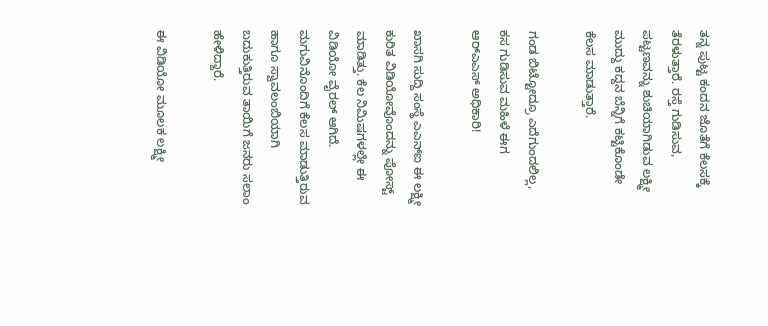ತನ್ನ ಪುಟ್ಟ ಕಂದನ ಜೊತೆಗೆ ಕೆಲಸಕ್ಕೆ ತೆರಳುತ್ತಾರೆ. ರಸ್ತೆ ಗುಡಿಸುವ, ಪಟ್ಟಣವನ್ನು ಶುಚಿಯಾಗಿಡುವ ಲಕ್ಷ್ಮೀ ಮುದ್ದು ಕದ್ದನ ಬೆನ್ನಿಗೆ ಕಟ್ಟಿಕೊಂಡೇ ಕೆಲಸ ಮಾಡುತ್ತಾರೆ.

ಗಂಡ ಬಿಟ್ಟೋದ್ರೂ ಎದೆಗುಂದಲಿಲ್ಲ, ಕಸ ಗುಡಿಸುವ ಮಹಿಳೆ ಈಗ ಆರ್‌ಎಎಸ್‌ ಅಧಿಕಾರಿ!

ಖಾಸಗಿ ಸುದ್ದಿ ಸಂಸ್ಥೆ ಎಎನ್ಐ ಈ ಲಕ್ಷ್ಮೀ ಕುರಿತ ವಿಡಿಯೋವೊಂದನ್ನು ಪೋಸ್ಟ್ ಮಾಡಿತ್ತು. ಕೆಲ ನಿಮಿಷಗಳಲ್ಲೇ ಈ ವಿಡಿಯೋ ವೈರಲ್ ಆಗಿದೆ. ಮಗುವಿನೊಂದಿಗೆ ಕೆಲಸ ಮಾಡುತ್ತಿರುವ ಹಾಗೂ ಸ್ವಾವಲಂಬಿಯಾಗಿ ಬದುಕುತ್ತಿರುವ ತಾಯಿಗೆ ಜನರು ಸಲಾಂ ಹೇಳಿದ್ದಾರೆ.

ಈ ವಿಡಿಯೋ ಮೂಲಕ ಲಕ್ಷ್ಮೀ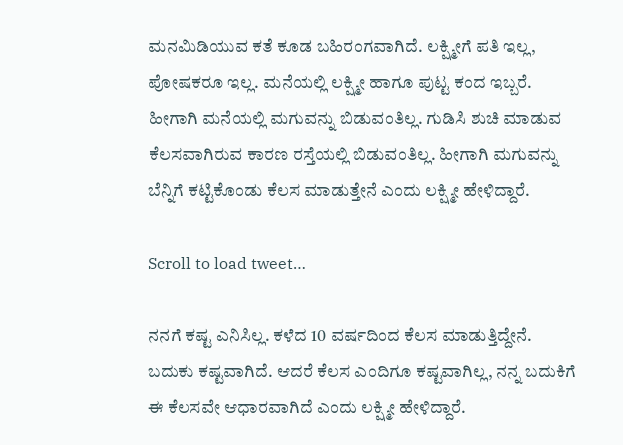ಮನಮಿಡಿಯುವ ಕತೆ ಕೂಡ ಬಹಿರಂಗವಾಗಿದೆ. ಲಕ್ಷ್ಮೀಗೆ ಪತಿ ಇಲ್ಲ, ಪೋಷಕರೂ ಇಲ್ಲ. ಮನೆಯಲ್ಲಿ ಲಕ್ಷ್ಮೀ ಹಾಗೂ ಪುಟ್ಟ ಕಂದ ಇಬ್ಬರೆ. ಹೀಗಾಗಿ ಮನೆಯಲ್ಲಿ ಮಗುವನ್ನು ಬಿಡುವಂತಿಲ್ಲ. ಗುಡಿಸಿ ಶುಚಿ ಮಾಡುವ ಕೆಲಸವಾಗಿರುವ ಕಾರಣ ರಸ್ತೆಯಲ್ಲಿ ಬಿಡುವಂತಿಲ್ಲ. ಹೀಗಾಗಿ ಮಗುವನ್ನು ಬೆನ್ನಿಗೆ ಕಟ್ಟಿಕೊಂಡು ಕೆಲಸ ಮಾಡುತ್ತೇನೆ ಎಂದು ಲಕ್ಷ್ಮೀ ಹೇಳಿದ್ದಾರೆ.

Scroll to load tweet…

ನನಗೆ ಕಷ್ಟ ಎನಿಸಿಲ್ಲ. ಕಳೆದ 10 ವರ್ಷದಿಂದ ಕೆಲಸ ಮಾಡುತ್ತಿದ್ದೇನೆ. ಬದುಕು ಕಷ್ಟವಾಗಿದೆ. ಆದರೆ ಕೆಲಸ ಎಂದಿಗೂ ಕಷ್ಟವಾಗಿಲ್ಲ, ನನ್ನ ಬದುಕಿಗೆ ಈ ಕೆಲಸವೇ ಆಧಾರವಾಗಿದೆ ಎಂದು ಲಕ್ಷ್ಮೀ ಹೇಳಿದ್ದಾರೆ.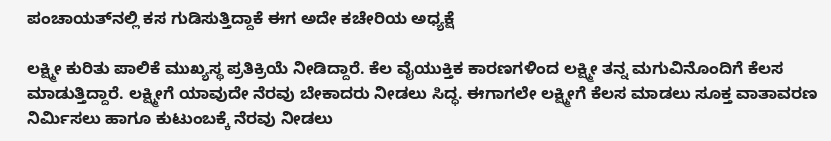ಪಂಚಾಯತ್‌ನಲ್ಲಿ ಕಸ ಗುಡಿಸುತ್ತಿದ್ದಾಕೆ ಈಗ ಅದೇ ಕಚೇರಿಯ ಅಧ್ಯಕ್ಷೆ

ಲಕ್ಷ್ಮೀ ಕುರಿತು ಪಾಲಿಕೆ ಮುಖ್ಯಸ್ಥ ಪ್ರತಿಕ್ರಿಯೆ ನೀಡಿದ್ದಾರೆ. ಕೆಲ ವೈಯುಕ್ತಿಕ ಕಾರಣಗಳಿಂದ ಲಕ್ಷ್ಮೀ ತನ್ನ ಮಗುವಿನೊಂದಿಗೆ ಕೆಲಸ ಮಾಡುತ್ತಿದ್ದಾರೆ. ಲಕ್ಷ್ಮೀಗೆ ಯಾವುದೇ ನೆರವು ಬೇಕಾದರು ನೀಡಲು ಸಿದ್ಧ. ಈಗಾಗಲೇ ಲಕ್ಷ್ಮೀಗೆ ಕೆಲಸ ಮಾಡಲು ಸೂಕ್ತ ವಾತಾವರಣ ನಿರ್ಮಿಸಲು ಹಾಗೂ ಕುಟುಂಬಕ್ಕೆ ನೆರವು ನೀಡಲು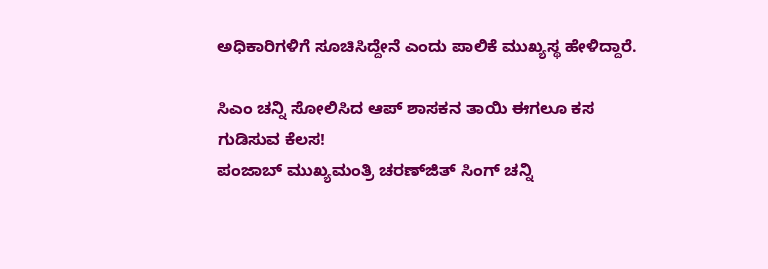ಅಧಿಕಾರಿಗಳಿಗೆ ಸೂಚಿಸಿದ್ದೇನೆ ಎಂದು ಪಾಲಿಕೆ ಮುಖ್ಯಸ್ಥ ಹೇಳಿದ್ದಾರೆ.

ಸಿಎಂ ಚನ್ನಿ ಸೋಲಿಸಿದ ಆಪ್‌ ಶಾಸಕನ ತಾಯಿ ಈಗಲೂ ಕಸ ಗುಡಿಸುವ ಕೆಲಸ!
ಪಂಜಾಬ್‌ ಮುಖ್ಯಮಂತ್ರಿ ಚರಣ್‌ಜಿತ್‌ ಸಿಂಗ್‌ ಚನ್ನಿ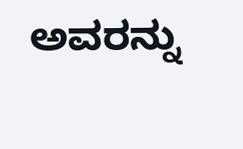ಅವರನ್ನು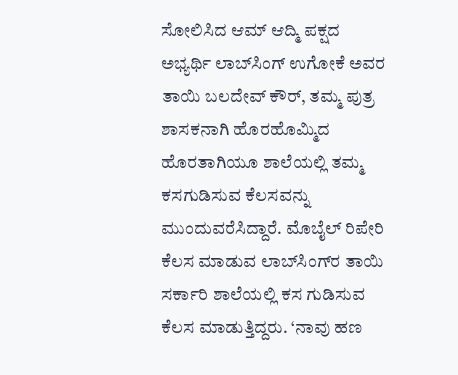ಸೋಲಿಸಿದ ಆಮ್‌ ಆದ್ಮಿ ಪಕ್ಷದ ಅಭ್ಯರ್ಥಿ ಲಾಬ್‌ಸಿಂಗ್‌ ಉಗೋಕೆ ಅವರ ತಾಯಿ ಬಲದೇವ್‌ ಕೌರ್‌, ತಮ್ಮ ಪುತ್ರ ಶಾಸಕನಾಗಿ ಹೊರಹೊಮ್ಮಿದ ಹೊರತಾಗಿಯೂ ಶಾಲೆಯಲ್ಲಿ ತಮ್ಮ ಕಸಗುಡಿಸುವ ಕೆಲಸವನ್ನು ಮುಂದುವರೆಸಿದ್ದಾರೆ. ಮೊಬೈಲ್‌ ರಿಪೇರಿ ಕೆಲಸ ಮಾಡುವ ಲಾಬ್‌ಸಿಂಗ್‌ರ ತಾಯಿ ಸರ್ಕಾರಿ ಶಾಲೆಯಲ್ಲಿ ಕಸ ಗುಡಿಸುವ ಕೆಲಸ ಮಾಡುತ್ತಿದ್ದರು. ‘ನಾವು ಹಣ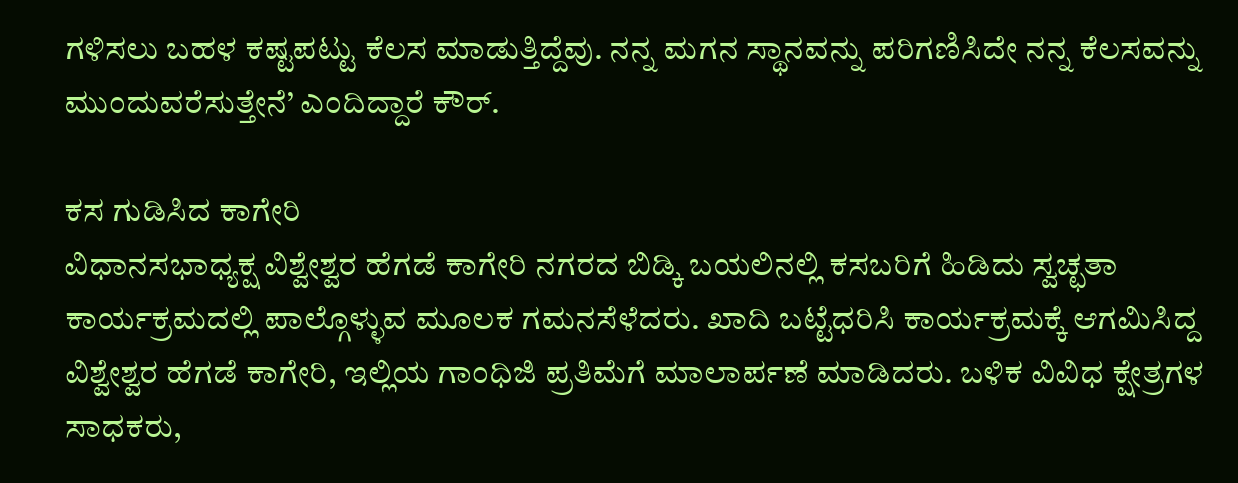ಗಳಿಸಲು ಬಹಳ ಕಷ್ಟಪಟ್ಟು ಕೆಲಸ ಮಾಡುತ್ತಿದ್ದೆವು. ನನ್ನ ಮಗನ ಸ್ಥಾನವನ್ನು ಪರಿಗಣಿಸಿದೇ ನನ್ನ ಕೆಲಸವನ್ನು ಮುಂದುವರೆಸುತ್ತೇನೆ’ ಎಂದಿದ್ದಾರೆ ಕೌರ್‌.

ಕಸ ಗುಡಿಸಿದ ಕಾಗೇರಿ
ವಿಧಾನಸಭಾಧ್ಯಕ್ಷ ವಿಶ್ವೇಶ್ವರ ಹೆಗಡೆ ಕಾಗೇರಿ ನಗರದ ಬಿಡ್ಕಿ ಬಯಲಿನಲ್ಲಿ ಕಸಬರಿಗೆ ಹಿಡಿದು ಸ್ವಚ್ಛತಾ ಕಾರ್ಯಕ್ರಮದಲ್ಲಿ ಪಾಲ್ಗೊಳ್ಳುವ ಮೂಲಕ ಗಮನಸೆಳೆದರು. ಖಾದಿ ಬಟ್ಟೆಧರಿಸಿ ಕಾರ್ಯಕ್ರಮಕ್ಕೆ ಆಗಮಿಸಿದ್ದ ವಿಶ್ವೇಶ್ವರ ಹೆಗಡೆ ಕಾಗೇರಿ, ಇಲ್ಲಿಯ ಗಾಂಧಿಜಿ ಪ್ರತಿಮೆಗೆ ಮಾಲಾರ್ಪಣೆ ಮಾಡಿದರು. ಬಳಿಕ ವಿವಿಧ ಕ್ಷೇತ್ರಗಳ ಸಾಧಕರು,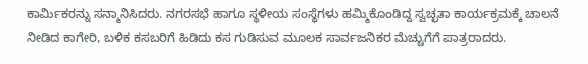ಕಾರ್ಮಿಕರನ್ನು ಸನ್ಮಾನಿಸಿದರು. ನಗರಸಭೆ ಹಾಗೂ ಸ್ಥಳೀಯ ಸಂಸ್ಥೆಗಳು ಹಮ್ಮಿಕೊಂಡಿದ್ದ ಸ್ವಚ್ಛತಾ ಕಾರ್ಯಕ್ರಮಕ್ಕೆ ಚಾಲನೆ ನೀಡಿದ ಕಾಗೇರಿ, ಬಳಿಕ ಕಸಬರಿಗೆ ಹಿಡಿದು ಕಸ ಗುಡಿಸುವ ಮೂಲಕ ಸಾರ್ವಜನಿಕರ ಮೆಚ್ಚುಗೆಗೆ ಪಾತ್ರರಾದರು.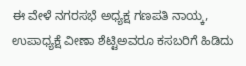ಈ ವೇಳೆ ನಗರಸಭೆ ಅಧ್ಯಕ್ಷ ಗಣಪತಿ ನಾಯ್ಕ, ಉಪಾಧ್ಯಕ್ಷೆ ವೀಣಾ ಶೆಟ್ಟಿಅವರೂ ಕಸಬರಿಗೆ ಹಿಡಿದು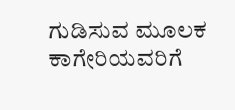ಗುಡಿಸುವ ಮೂಲಕ ಕಾಗೇರಿಯವರಿಗೆ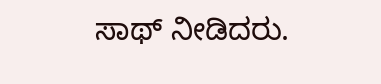ಸಾಥ್‌ ನೀಡಿದರು.